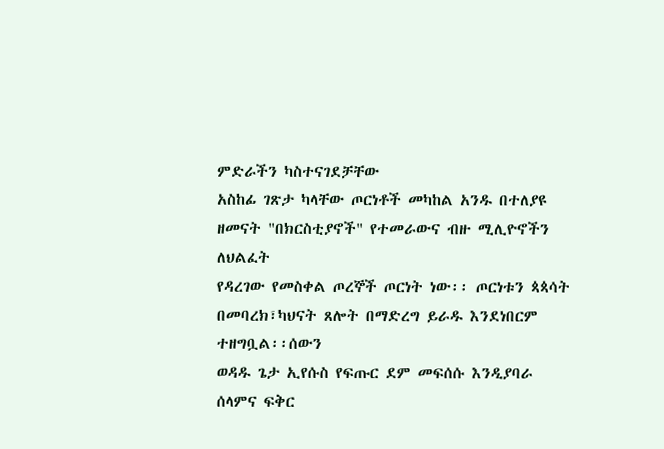ምድራችን ካስተናገደቻቸው
አስከፊ ገጽታ ካላቸው ጦርነቶች መካከል አንዱ በተለያዩ ዘመናት "በክርስቲያኖች" የተመራውና ብዙ ሚሊዮኖችን ለህልፈት
የዳረገው የመስቀል ጦረኞች ጦርነት ነው፡፡ ጦርነቱን ጳጳሳት በመባረክ፣ካህናት ጸሎት በማድረግ ይራዱ እንደነበርም ተዘግቧል፡፡ሰውን
ወዳዱ ጌታ ኢየሱስ የፍጡር ደም መፍሰሱ እንዲያባራ ሰላምና ፍቅር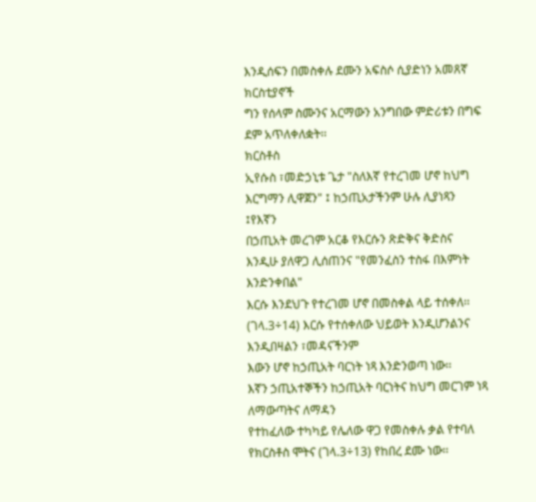እንዲሰፍን በመስቀሉ ደሙን አፍስሶ ሲያድነን አመጸኛ ክርስቲያኖች
ግን የሰላም ስሙንና አርማውን አንግበው ምድሪቱን በግፍ ደም አጥለቀለቋት፡፡
ክርስቶስ
ኢየሱስ ፣መድኃኒቱ ጌታ "ስለእኛ የተረገመ ሆኖ ከህግ እርግማን ሊዋጀን" ፤ ከኃጢአታችንም ሁሉ ሊያነጻን ፤የእኛን
በኃጢአት መረገም አርቆ የእርሱን ጽድቅና ቅድስና እንዲሁ ያለዋጋ ሊሰጠንና "የመንፈስን ተስፋ በእምነት እንድንቀበል"
እርሱ እንደህጉ የተረገመ ሆኖ በመስቀል ላይ ተሰቀለ፡፡(ገላ.3÷14) እርሱ የተሰቀለው ህይወት እንዲሆንልንና እንዲበዛልን ፣መዳናችንም
እውን ሆኖ ከኃጢአት ባርነት ነጻ እንድንወጣ ነው፡፡
እኛን ኃጢአተኞችን ከኃጢአት ባርነትና ከህግ መርገም ነጻ ለማውጣትና ለማዳን
የተከፈለው ተካካይ የሌለው ዋጋ የመስቀሉ ቃል የተባለ የክርስቶስ ሞትና (ገላ.3÷13) የከበረ ደሙ ነው፡፡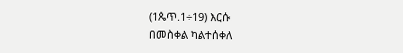(1ጴጥ.1÷19) እርሱ
በመስቀል ካልተሰቀለ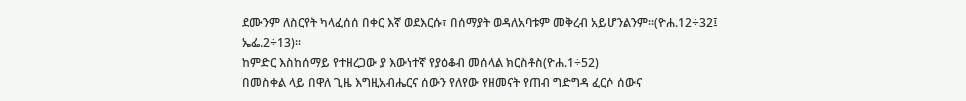ደሙንም ለስርየት ካላፈሰሰ በቀር እኛ ወደእርሱ፣ በሰማያት ወዳለአባቱም መቅረብ አይሆንልንም፡፡(ዮሐ.12÷32፤
ኤፌ.2÷13)፡፡
ከምድር እስከሰማይ የተዘረጋው ያ እውነተኛ የያዕቆብ መሰላል ክርስቶስ(ዮሐ.1÷52)
በመስቀል ላይ በዋለ ጊዜ እግዚአብሔርና ሰውን የለየው የዘመናት የጠብ ግድግዳ ፈርሶ ሰውና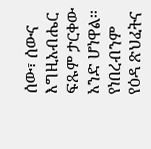ሰው፣ ሰውና እግዚአብሔር ፍጹም ታርቀው
አንድ ሆነዋል፡፡የነበረብንም የዕዳ ጽህፈትና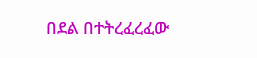በደል በተትረፈረፈው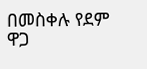በመስቀሉ የደም ዋጋ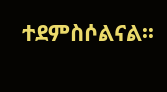ተደምስሶልናል፡፡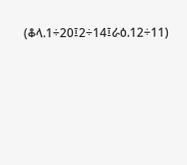(ቆላ.1÷20፤2÷14፤ራዕ.12÷11)